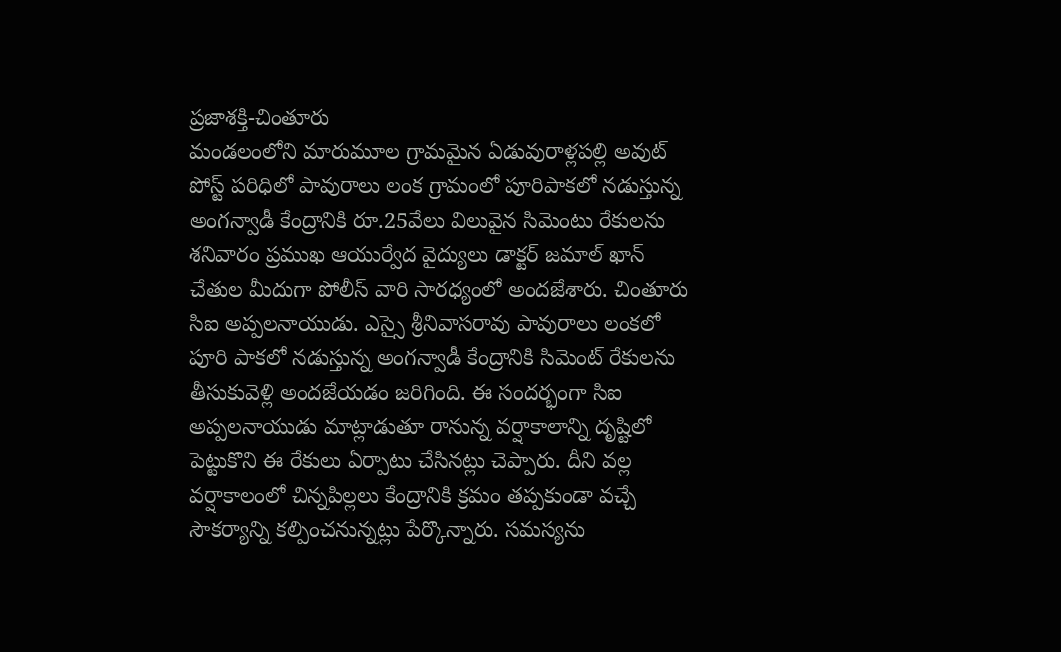ప్రజాశక్తి-చింతూరు
మండలంలోని మారుమూల గ్రామమైన ఏడువురాళ్లపల్లి అవుట్ పోస్ట్ పరిధిలో పావురాలు లంక గ్రామంలో పూరిపాకలో నడుస్తున్న అంగన్వాడీ కేంద్రానికి రూ.25వేలు విలువైన సిమెంటు రేకులను శనివారం ప్రముఖ ఆయుర్వేద వైద్యులు డాక్టర్ జమాల్ ఖాన్ చేతుల మీదుగా పోలీస్ వారి సారధ్యంలో అందజేశారు. చింతూరు సిఐ అప్పలనాయుడు. ఎస్సై శ్రీనివాసరావు పావురాలు లంకలో పూరి పాకలో నడుస్తున్న అంగన్వాడీ కేంద్రానికి సిమెంట్ రేకులను తీసుకువెళ్లి అందజేయడం జరిగింది. ఈ సందర్భంగా సిఐ అప్పలనాయుడు మాట్లాడుతూ రానున్న వర్షాకాలాన్ని దృష్టిలో పెట్టుకొని ఈ రేకులు ఏర్పాటు చేసినట్లు చెప్పారు. దీని వల్ల వర్షాకాలంలో చిన్నపిల్లలు కేంద్రానికి క్రమం తప్పకుండా వచ్చే సౌకర్యాన్ని కల్పించనున్నట్లు పేర్కొన్నారు. సమస్యను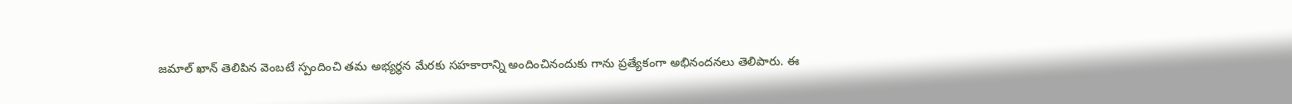జమాల్ ఖాన్ తెలిపిన వెంబటే స్పందించి తమ అభ్యర్థన మేరకు సహకారాన్ని అందించినందుకు గాను ప్రత్యేకంగా అభినందనలు తెలిపారు. ఈ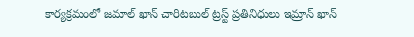కార్యక్రమంలో జమాల్ ఖాన్ చారిటబుల్ ట్రస్ట్ ప్రతినిధులు ఇమ్రాన్ ఖాన్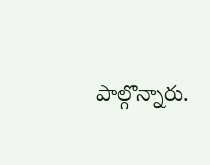పాల్గొన్నారు.